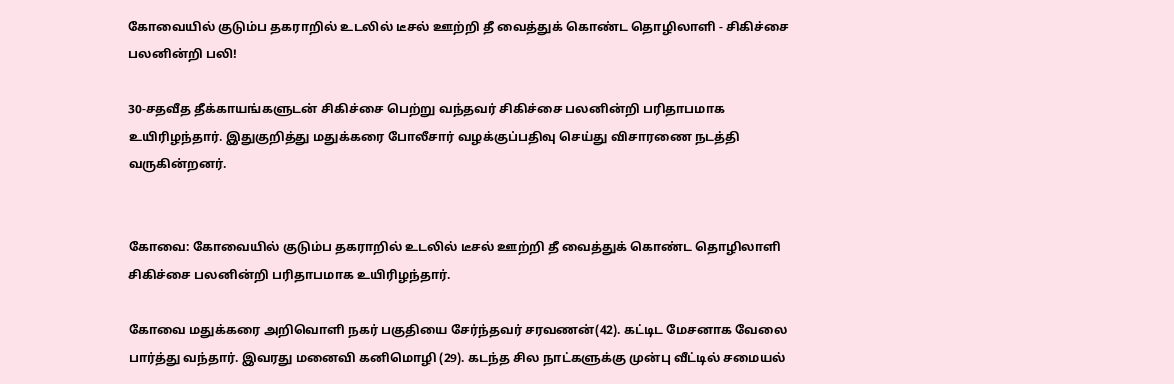கோவையில் குடும்ப தகராறில் உடலில் டீசல் ஊற்றி தீ வைத்துக் கொண்ட தொழிலாளி - சிகிச்சை பலனின்றி பலி!

30-சதவீத தீக்காயங்களுடன் சிகிச்சை பெற்று வந்தவர் சிகிச்சை பலனின்றி பரிதாபமாக உயிரிழந்தார். இதுகுறித்து மதுக்கரை போலீசார் வழக்குப்பதிவு செய்து விசாரணை நடத்தி வருகின்றனர்.


கோவை: கோவையில் குடும்ப தகராறில் உடலில் டீசல் ஊற்றி தீ வைத்துக் கொண்ட தொழிலாளி சிகிச்சை பலனின்றி பரிதாபமாக உயிரிழந்தார்.

கோவை மதுக்கரை அறிவொளி நகர் பகுதியை சேர்ந்தவர் சரவணன்(42). கட்டிட மேசனாக வேலை பார்த்து வந்தார். இவரது மனைவி கனிமொழி (29). கடந்த சில நாட்களுக்கு முன்பு வீட்டில் சமையல்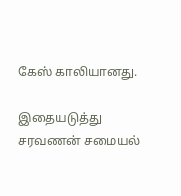கேஸ் காலியானது.

இதையடுத்து சரவணன் சமையல்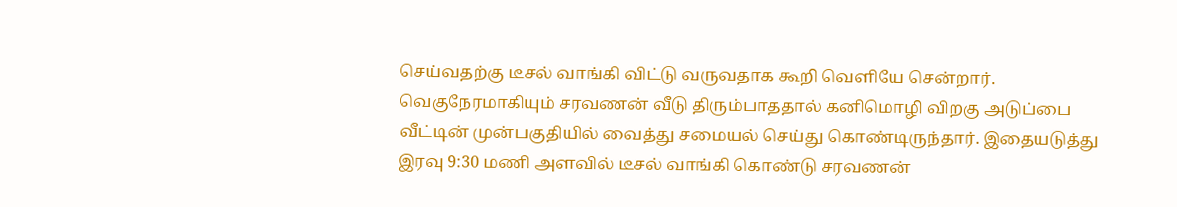செய்வதற்கு டீசல் வாங்கி விட்டு வருவதாக கூறி வெளியே சென்றார். வெகுநேரமாகியும் சரவணன் வீடு திரும்பாததால் கனிமொழி விறகு அடுப்பை வீட்டின் முன்பகுதியில் வைத்து சமையல் செய்து கொண்டிருந்தார். இதையடுத்து இரவு 9:30 மணி அளவில் டீசல் வாங்கி கொண்டு சரவணன்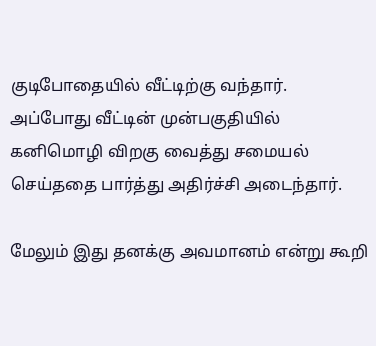குடிபோதையில் வீட்டிற்கு வந்தார். அப்போது வீட்டின் முன்பகுதியில் கனிமொழி விறகு வைத்து சமையல் செய்ததை பார்த்து அதிர்ச்சி அடைந்தார்.

மேலும் இது தனக்கு அவமானம் என்று கூறி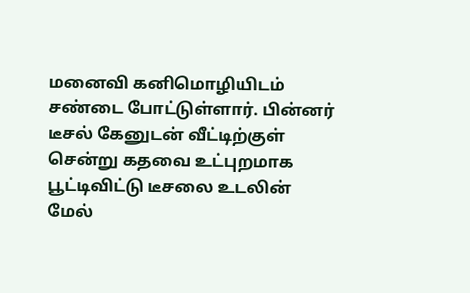மனைவி கனிமொழியிடம் சண்டை போட்டுள்ளார். பின்னர் டீசல் கேனுடன் வீட்டிற்குள் சென்று கதவை உட்புறமாக பூட்டிவிட்டு டீசலை உடலின் மேல்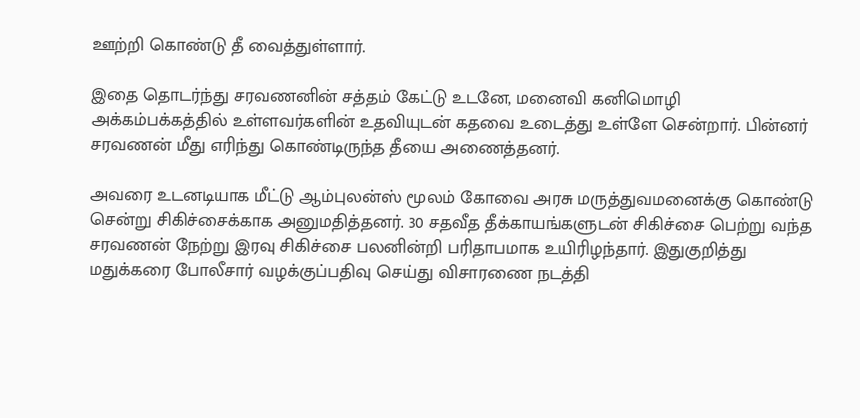ஊற்றி கொண்டு தீ வைத்துள்ளார்.

இதை தொடர்ந்து சரவணனின் சத்தம் கேட்டு உடனே, மனைவி கனிமொழி அக்கம்பக்கத்தில் உள்ளவர்களின் உதவியுடன் கதவை உடைத்து உள்ளே சென்றார். பின்னர் சரவணன் மீது எரிந்து கொண்டிருந்த தீயை அணைத்தனர்.

அவரை உடனடியாக மீட்டு ஆம்புலன்ஸ் மூலம் கோவை அரசு மருத்துவமனைக்கு கொண்டு சென்று சிகிச்சைக்காக அனுமதித்தனர். 30 சதவீத தீக்காயங்களுடன் சிகிச்சை பெற்று வந்த சரவணன் நேற்று இரவு சிகிச்சை பலனின்றி பரிதாபமாக உயிரிழந்தார். இதுகுறித்து மதுக்கரை போலீசார் வழக்குப்பதிவு செய்து விசாரணை நடத்தி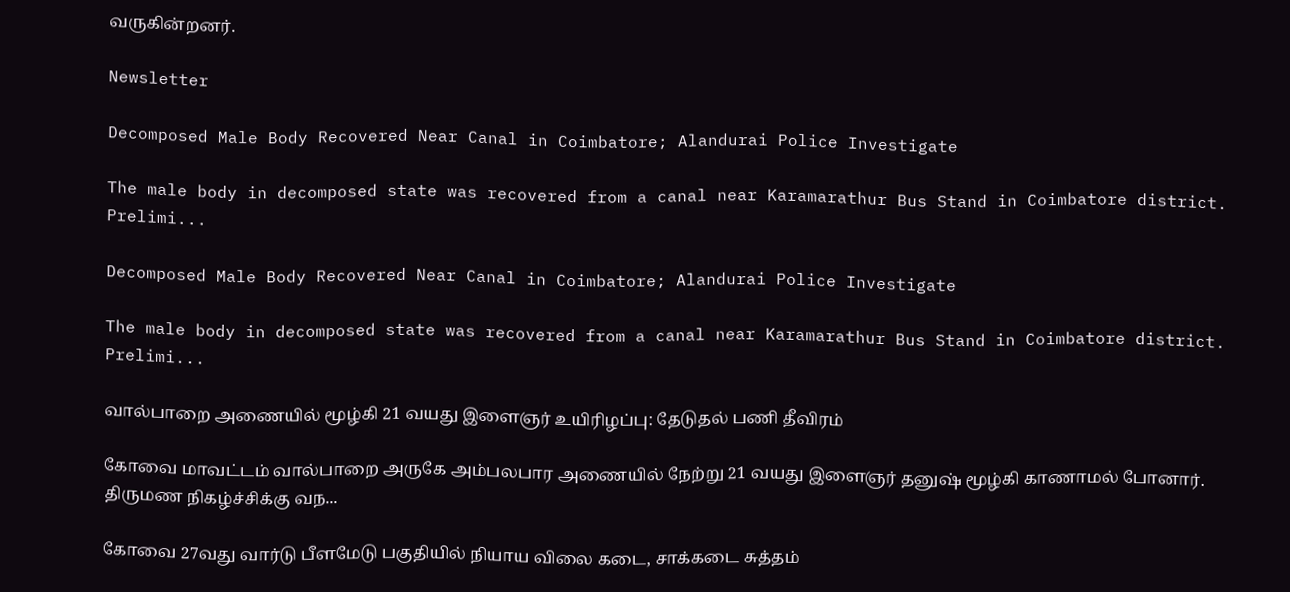வருகின்றனர்.

Newsletter

Decomposed Male Body Recovered Near Canal in Coimbatore; Alandurai Police Investigate

The male body in decomposed state was recovered from a canal near Karamarathur Bus Stand in Coimbatore district. Prelimi...

Decomposed Male Body Recovered Near Canal in Coimbatore; Alandurai Police Investigate

The male body in decomposed state was recovered from a canal near Karamarathur Bus Stand in Coimbatore district. Prelimi...

வால்பாறை அணையில் மூழ்கி 21 வயது இளைஞர் உயிரிழப்பு: தேடுதல் பணி தீவிரம்

கோவை மாவட்டம் வால்பாறை அருகே அம்பலபார அணையில் நேற்று 21 வயது இளைஞர் தனுஷ் மூழ்கி காணாமல் போனார். திருமண நிகழ்ச்சிக்கு வந...

கோவை 27வது வார்டு பீளமேடு பகுதியில் நியாய விலை கடை, சாக்கடை சுத்தம்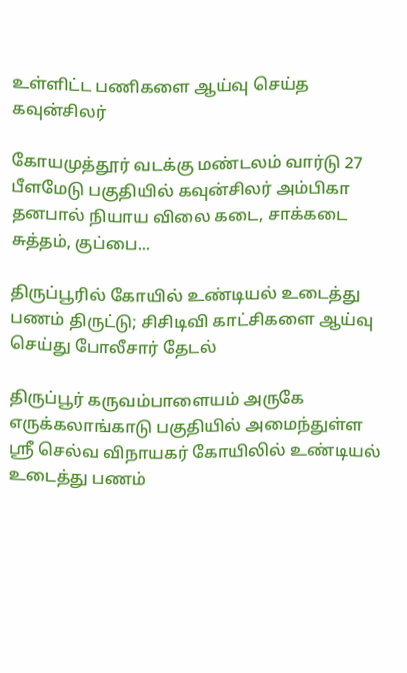உள்ளிட்ட பணிகளை ஆய்வு செய்த கவுன்சிலர்

கோயமுத்தூர் வடக்கு மண்டலம் வார்டு 27 பீளமேடு பகுதியில் கவுன்சிலர் அம்பிகா தனபால் நியாய விலை கடை, சாக்கடை சுத்தம், குப்பை...

திருப்பூரில் கோயில் உண்டியல் உடைத்து பணம் திருட்டு; சிசிடிவி காட்சிகளை ஆய்வு செய்து போலீசார் தேடல்

திருப்பூர் கருவம்பாளையம் அருகே எருக்கலாங்காடு பகுதியில் அமைந்துள்ள ஸ்ரீ செல்வ விநாயகர் கோயிலில் உண்டியல் உடைத்து பணம்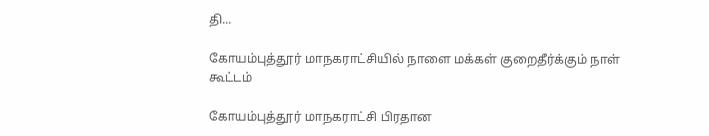தி...

கோயம்புத்தூர் மாநகராட்சியில் நாளை மக்கள் குறைதீர்க்கும் நாள் கூட்டம்

கோயம்புத்தூர் மாநகராட்சி பிரதான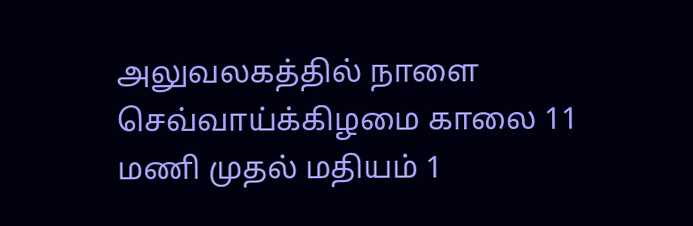அலுவலகத்தில் நாளை செவ்வாய்க்கிழமை காலை 11 மணி முதல் மதியம் 1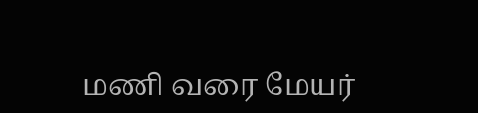மணி வரை மேயர்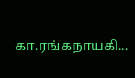கா.ரங்கநாயகி...